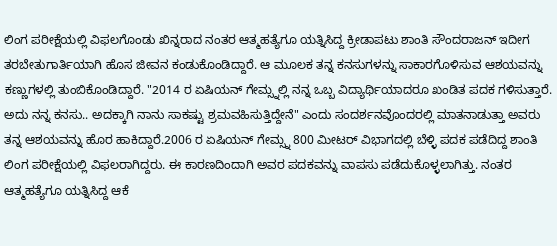ಲಿಂಗ ಪರೀಕ್ಷೆಯಲ್ಲಿ ವಿಫಲಗೊಂಡು ಖಿನ್ನರಾದ ನಂತರ ಆತ್ಮಹತ್ಯೆಗೂ ಯತ್ನಿಸಿದ್ದ ಕ್ರೀಡಾಪಟು ಶಾಂತಿ ಸೌಂದರಾಜನ್ ಇದೀಗ ತರಬೇತುಗಾರ್ತಿಯಾಗಿ ಹೊಸ ಜೀವನ ಕಂಡುಕೊಂಡಿದ್ದಾರೆ. ಆ ಮೂಲಕ ತನ್ನ ಕನಸುಗಳನ್ನು ಸಾಕಾರಗೊಳಿಸುವ ಆಶಯವನ್ನು ಕಣ್ಣುಗಳಲ್ಲಿ ತುಂಬಿಕೊಂಡಿದ್ದಾರೆ. "2014 ರ ಏಷಿಯನ್ ಗೇಮ್ಸ್ನಲ್ಲಿ ನನ್ನ ಒಬ್ಬ ವಿದ್ಯಾರ್ಥಿಯಾದರೂ ಖಂಡಿತ ಪದಕ ಗಳಿಸುತ್ತಾರೆ. ಅದು ನನ್ನ ಕನಸು.. ಅದಕ್ಕಾಗಿ ನಾನು ಸಾಕಷ್ಟು ಶ್ರಮವಹಿಸುತ್ತಿದ್ದೇನೆ" ಎಂದು ಸಂದರ್ಶನವೊಂದರಲ್ಲಿ ಮಾತನಾಡುತ್ತಾ ಅವರು ತನ್ನ ಆಶಯವನ್ನು ಹೊರ ಹಾಕಿದ್ದಾರೆ.2006 ರ ಏಷಿಯನ್ ಗೇಮ್ಸ್ನ 800 ಮೀಟರ್ ವಿಭಾಗದಲ್ಲಿ ಬೆಳ್ಳಿ ಪದಕ ಪಡೆದಿದ್ದ ಶಾಂತಿ ಲಿಂಗ ಪರೀಕ್ಷೆಯಲ್ಲಿ ವಿಫಲರಾಗಿದ್ದರು. ಈ ಕಾರಣದಿಂದಾಗಿ ಅವರ ಪದಕವನ್ನು ವಾಪಸು ಪಡೆದುಕೊಳ್ಳಲಾಗಿತ್ತು. ನಂತರ ಆತ್ಮಹತ್ಯೆಗೂ ಯತ್ನಿಸಿದ್ದ ಆಕೆ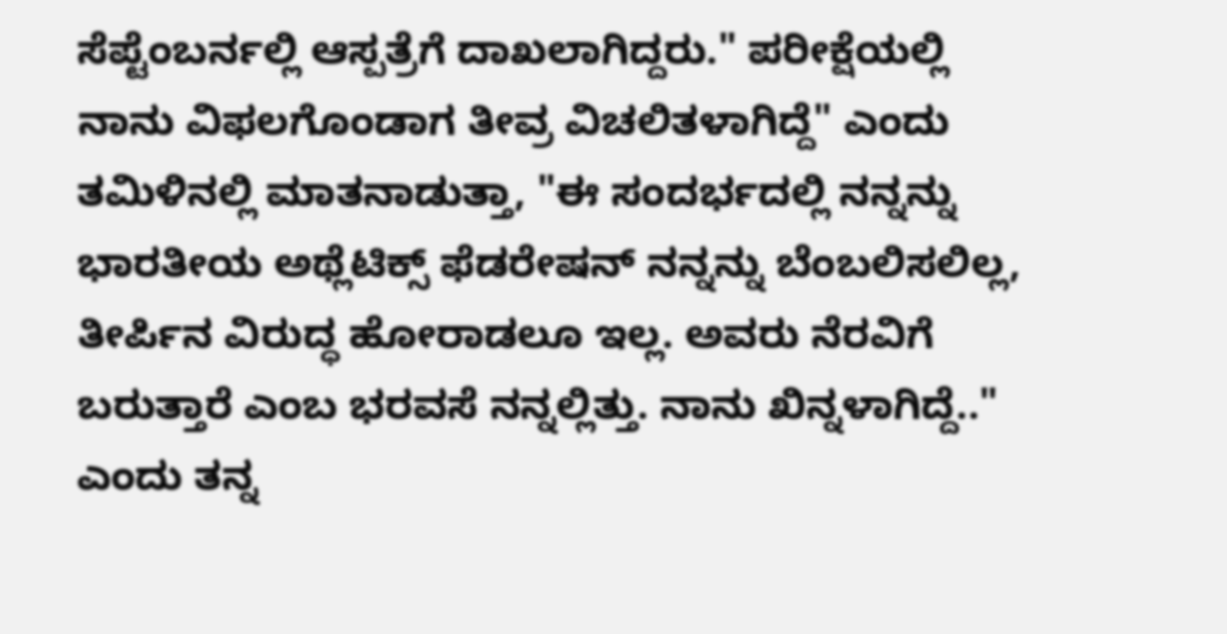ಸೆಪ್ಟೆಂಬರ್ನಲ್ಲಿ ಆಸ್ಪತ್ರೆಗೆ ದಾಖಲಾಗಿದ್ದರು." ಪರೀಕ್ಷೆಯಲ್ಲಿ ನಾನು ವಿಫಲಗೊಂಡಾಗ ತೀವ್ರ ವಿಚಲಿತಳಾಗಿದ್ದೆ" ಎಂದು ತಮಿಳಿನಲ್ಲಿ ಮಾತನಾಡುತ್ತಾ, "ಈ ಸಂದರ್ಭದಲ್ಲಿ ನನ್ನನ್ನು ಭಾರತೀಯ ಅಥ್ಲೆಟಿಕ್ಸ್ ಫೆಡರೇಷನ್ ನನ್ನನ್ನು ಬೆಂಬಲಿಸಲಿಲ್ಲ, ತೀರ್ಪಿನ ವಿರುದ್ಧ ಹೋರಾಡಲೂ ಇಲ್ಲ. ಅವರು ನೆರವಿಗೆ ಬರುತ್ತಾರೆ ಎಂಬ ಭರವಸೆ ನನ್ನಲ್ಲಿತ್ತು. ನಾನು ಖಿನ್ನಳಾಗಿದ್ದೆ.." ಎಂದು ತನ್ನ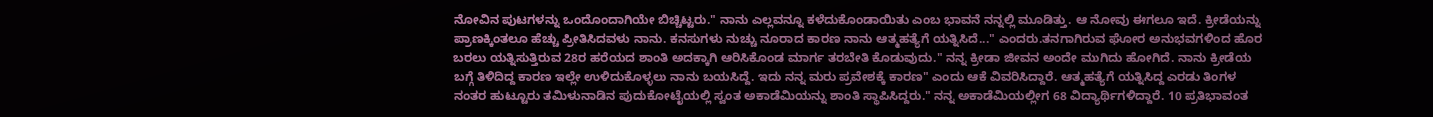ನೋವಿನ ಪುಟಗಳನ್ನು ಒಂದೊಂದಾಗಿಯೇ ಬಿಚ್ಚಿಟ್ಟರು." ನಾನು ಎಲ್ಲವನ್ನೂ ಕಳೆದುಕೊಂಡಾಯಿತು ಎಂಬ ಭಾವನೆ ನನ್ನಲ್ಲಿ ಮೂಡಿತ್ತು. ಆ ನೋವು ಈಗಲೂ ಇದೆ. ಕ್ರೀಡೆಯನ್ನು ಪ್ರಾಣಕ್ಕಿಂತಲೂ ಹೆಚ್ಚು ಪ್ರೀತಿಸಿದವಳು ನಾನು. ಕನಸುಗಳು ನುಚ್ಚು ನೂರಾದ ಕಾರಣ ನಾನು ಆತ್ಮಹತ್ಯೆಗೆ ಯತ್ನಿಸಿದೆ..." ಎಂದರು.ತನಗಾಗಿರುವ ಘೋರ ಅನುಭವಗಳಿಂದ ಹೊರ ಬರಲು ಯತ್ನಿಸುತ್ತಿರುವ 28ರ ಹರೆಯದ ಶಾಂತಿ ಅದಕ್ಕಾಗಿ ಆರಿಸಿಕೊಂಡ ಮಾರ್ಗ ತರಬೇತಿ ಕೊಡುವುದು." ನನ್ನ ಕ್ರೀಡಾ ಜೀವನ ಅಂದೇ ಮುಗಿದು ಹೋಗಿದೆ. ನಾನು ಕ್ರೀಡೆಯ ಬಗ್ಗೆ ತಿಳಿದಿದ್ದ ಕಾರಣ ಇಲ್ಲೇ ಉಳಿದುಕೊಳ್ಳಲು ನಾನು ಬಯಸಿದ್ದೆ. ಇದು ನನ್ನ ಮರು ಪ್ರವೇಶಕ್ಕೆ ಕಾರಣ" ಎಂದು ಆಕೆ ವಿವರಿಸಿದ್ದಾರೆ. ಆತ್ಮಹತ್ಯೆಗೆ ಯತ್ನಿಸಿದ್ದ ಎರಡು ತಿಂಗಳ ನಂತರ ಹುಟ್ಟೂರು ತಮಿಳುನಾಡಿನ ಪುದುಕೋಟೈಯಲ್ಲಿ ಸ್ವಂತ ಅಕಾಡೆಮಿಯನ್ನು ಶಾಂತಿ ಸ್ಥಾಪಿಸಿದ್ದರು." ನನ್ನ ಅಕಾಡೆಮಿಯಲ್ಲೀಗ 68 ವಿದ್ಯಾರ್ಥಿಗಳಿದ್ದಾರೆ. 10 ಪ್ರತಿಭಾವಂತ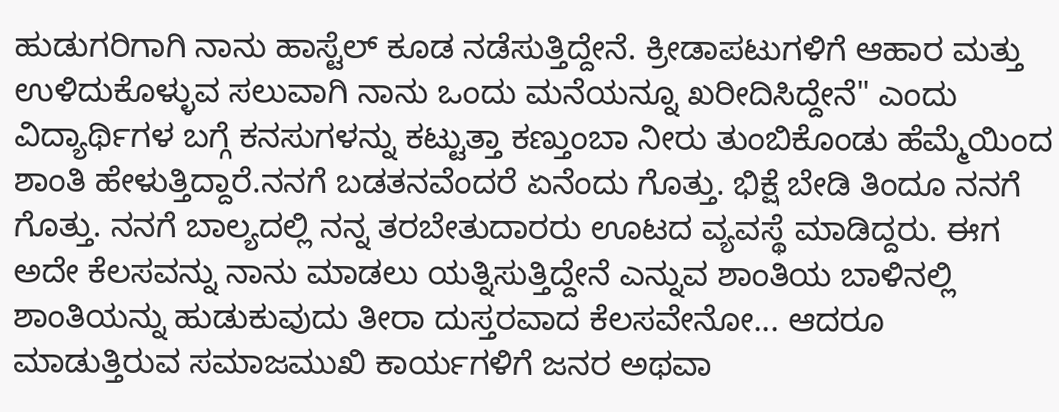ಹುಡುಗರಿಗಾಗಿ ನಾನು ಹಾಸ್ಟೆಲ್ ಕೂಡ ನಡೆಸುತ್ತಿದ್ದೇನೆ. ಕ್ರೀಡಾಪಟುಗಳಿಗೆ ಆಹಾರ ಮತ್ತು ಉಳಿದುಕೊಳ್ಳುವ ಸಲುವಾಗಿ ನಾನು ಒಂದು ಮನೆಯನ್ನೂ ಖರೀದಿಸಿದ್ದೇನೆ" ಎಂದು ವಿದ್ಯಾರ್ಥಿಗಳ ಬಗ್ಗೆ ಕನಸುಗಳನ್ನು ಕಟ್ಟುತ್ತಾ ಕಣ್ತುಂಬಾ ನೀರು ತುಂಬಿಕೊಂಡು ಹೆಮ್ಮೆಯಿಂದ ಶಾಂತಿ ಹೇಳುತ್ತಿದ್ದಾರೆ.ನನಗೆ ಬಡತನವೆಂದರೆ ಏನೆಂದು ಗೊತ್ತು. ಭಿಕ್ಷೆ ಬೇಡಿ ತಿಂದೂ ನನಗೆ ಗೊತ್ತು. ನನಗೆ ಬಾಲ್ಯದಲ್ಲಿ ನನ್ನ ತರಬೇತುದಾರರು ಊಟದ ವ್ಯವಸ್ಥೆ ಮಾಡಿದ್ದರು. ಈಗ ಅದೇ ಕೆಲಸವನ್ನು ನಾನು ಮಾಡಲು ಯತ್ನಿಸುತ್ತಿದ್ದೇನೆ ಎನ್ನುವ ಶಾಂತಿಯ ಬಾಳಿನಲ್ಲಿ ಶಾಂತಿಯನ್ನು ಹುಡುಕುವುದು ತೀರಾ ದುಸ್ತರವಾದ ಕೆಲಸವೇನೋ... ಆದರೂ ಮಾಡುತ್ತಿರುವ ಸಮಾಜಮುಖಿ ಕಾರ್ಯಗಳಿಗೆ ಜನರ ಅಥವಾ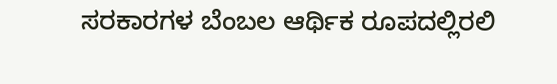ಸರಕಾರಗಳ ಬೆಂಬಲ ಆರ್ಥಿಕ ರೂಪದಲ್ಲಿರಲಿ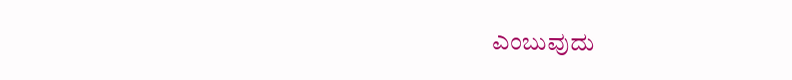ಎಂಬುವುದು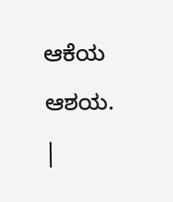ಆಕೆಯ ಆಶಯ. |